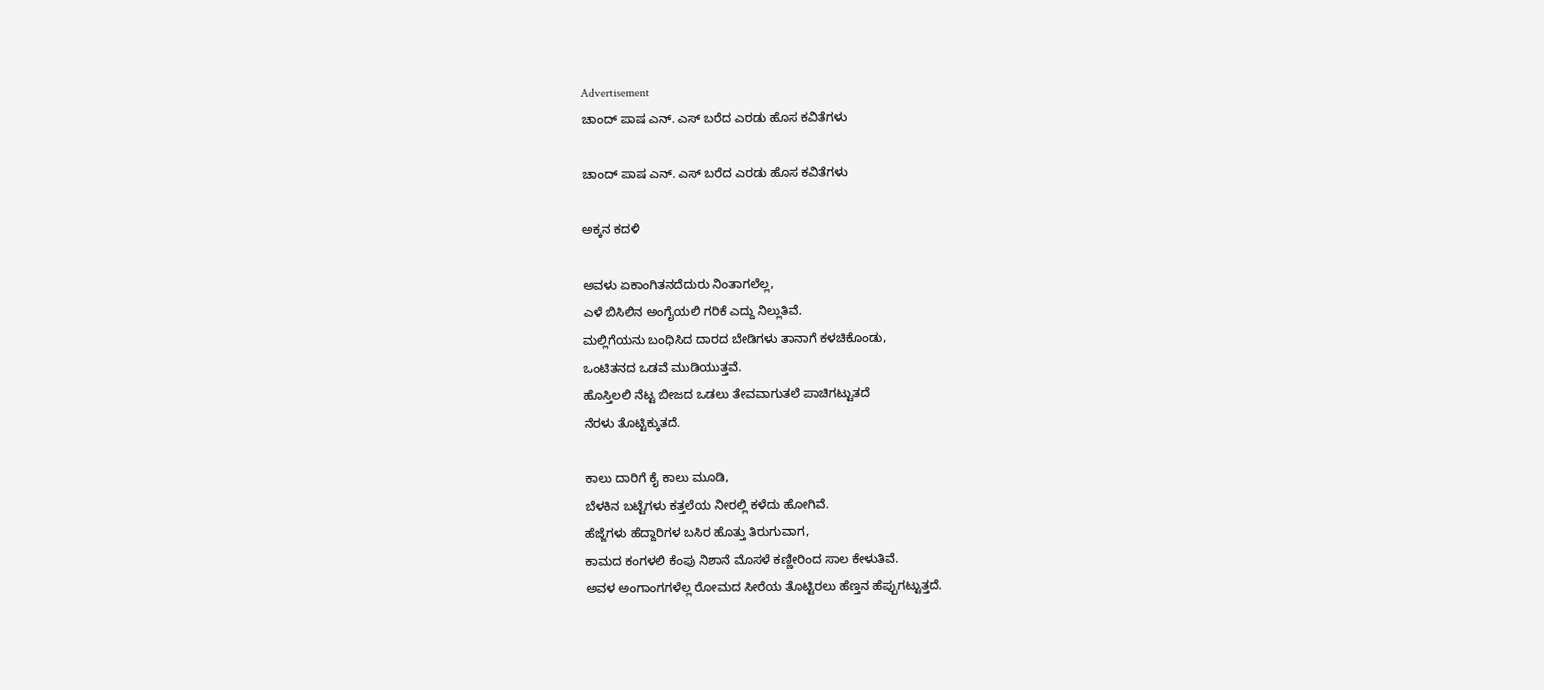Advertisement
ಚಾಂದ್ ಪಾಷ ಎನ್. ಎಸ್ ಬರೆದ ಎರಡು ಹೊಸ ಕವಿತೆಗಳು

ಚಾಂದ್ ಪಾಷ ಎನ್. ಎಸ್ ಬರೆದ ಎರಡು ಹೊಸ ಕವಿತೆಗಳು

ಅಕ್ಕನ ಕದಳಿ

ಅವಳು ಏಕಾಂಗಿತನದೆದುರು ನಿಂತಾಗಲೆಲ್ಲ,
ಎಳೆ ಬಿಸಿಲಿನ ಅಂಗೈಯಲಿ ಗರಿಕೆ ಎದ್ದು ನಿಲ್ಲುತಿವೆ.
ಮಲ್ಲಿಗೆಯನು ಬಂಧಿಸಿದ ದಾರದ ಬೇಡಿಗಳು ತಾನಾಗೆ ಕಳಚಿಕೊಂಡು,
ಒಂಟಿತನದ ಒಡವೆ ಮುಡಿಯುತ್ತವೆ.
ಹೊಸ್ತಿಲಲಿ ನೆಟ್ಟ ಬೀಜದ ಒಡಲು ತೇವವಾಗುತಲೆ ಪಾಚಿಗಟ್ಟುತದೆ
ನೆರಳು ತೊಟ್ಟಿಕ್ಕುತದೆ.

ಕಾಲು ದಾರಿಗೆ ಕೈ ಕಾಲು ಮೂಡಿ,
ಬೆಳಕಿನ ಬಟ್ಟೆಗಳು ಕತ್ತಲೆಯ ನೀರಲ್ಲಿ ಕಳೆದು ಹೋಗಿವೆ.
ಹೆಜ್ಜೆಗಳು ಹೆದ್ದಾರಿಗಳ ಬಸಿರ ಹೊತ್ತು ತಿರುಗುವಾಗ,
ಕಾಮದ ಕಂಗಳಲಿ ಕೆಂಪು ನಿಶಾನೆ ಮೊಸಳೆ ಕಣ್ಣೀರಿಂದ ಸಾಲ ಕೇಳುತಿವೆ.
ಅವಳ ಅಂಗಾಂಗಗಳೆಲ್ಲ ರೋಮದ ಸೀರೆಯ ತೊಟ್ಟಿರಲು ಹೆಣ್ತನ ಹೆಪ್ಪುಗಟ್ಟುತ್ತದೆ.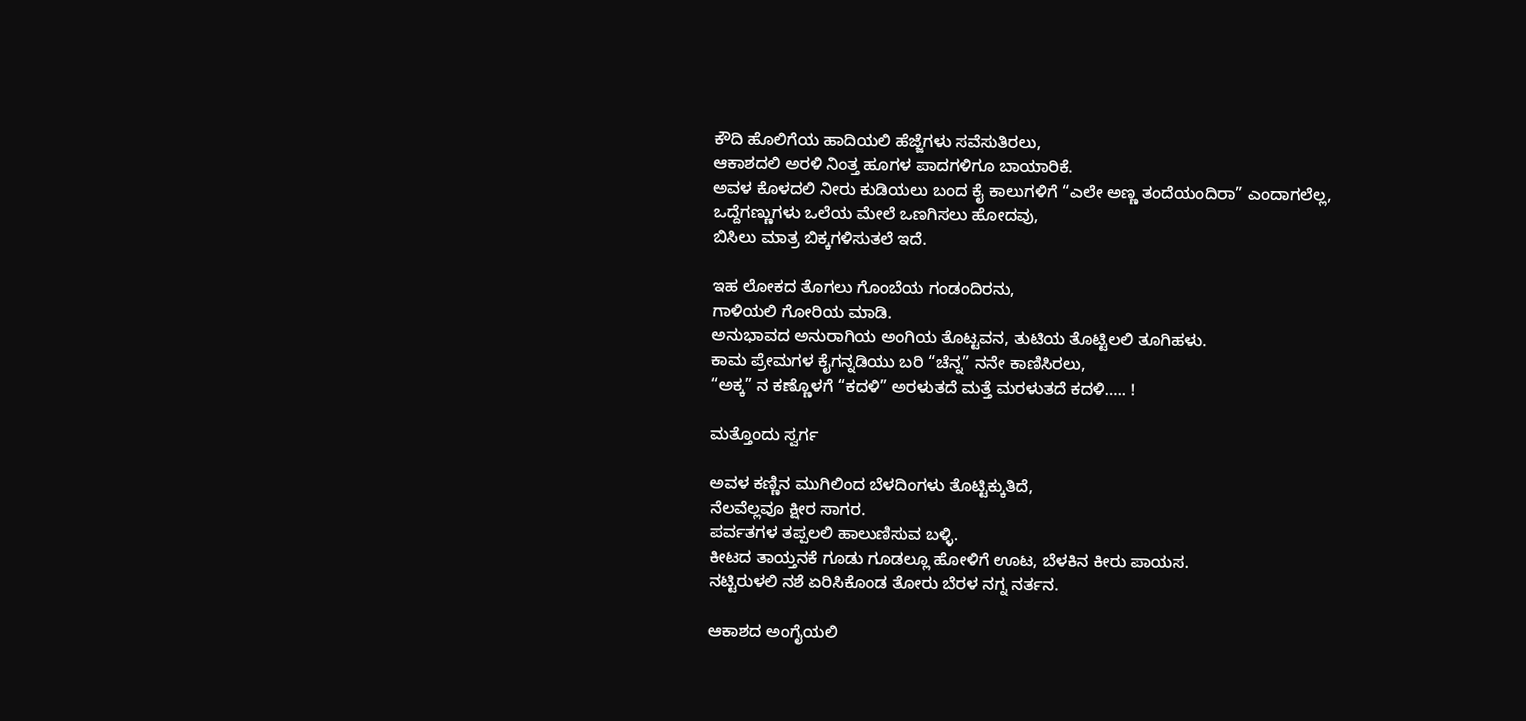ಕೌದಿ ಹೊಲಿಗೆಯ ಹಾದಿಯಲಿ ಹೆಜ್ಜೆಗಳು ಸವೆಸುತಿರಲು,
ಆಕಾಶದಲಿ ಅರಳಿ ನಿಂತ್ತ ಹೂಗಳ ಪಾದಗಳಿಗೂ ಬಾಯಾರಿಕೆ.
ಅವಳ ಕೊಳದಲಿ ನೀರು ಕುಡಿಯಲು ಬಂದ ಕೈ ಕಾಲುಗಳಿಗೆ “ಎಲೇ ಅಣ್ಣ ತಂದೆಯಂದಿರಾ” ಎಂದಾಗಲೆಲ್ಲ,
ಒದ್ದೆಗಣ್ಣುಗಳು ಒಲೆಯ ಮೇಲೆ ಒಣಗಿಸಲು ಹೋದವು,
ಬಿಸಿಲು ಮಾತ್ರ ಬಿಕ್ಕಗಳಿಸುತಲೆ ಇದೆ.

ಇಹ ಲೋಕದ ತೊಗಲು ಗೊಂಬೆಯ ಗಂಡಂದಿರನು,
ಗಾಳಿಯಲಿ ಗೋರಿಯ ಮಾಡಿ.
ಅನುಭಾವದ ಅನುರಾಗಿಯ ಅಂಗಿಯ ತೊಟ್ಟವನ, ತುಟಿಯ ತೊಟ್ಟಿಲಲಿ ತೂಗಿಹಳು.
ಕಾಮ ಪ್ರೇಮಗಳ ಕೈಗನ್ನಡಿಯು ಬರಿ “ಚೆನ್ನ” ನನೇ ಕಾಣಿಸಿರಲು,
“ಅಕ್ಕ” ನ ಕಣ್ಣೊಳಗೆ “ಕದಳಿ” ಅರಳುತದೆ ಮತ್ತೆ ಮರಳುತದೆ ಕದಳಿ….. !

ಮತ್ತೊಂದು ಸ್ವರ್ಗ

ಅವಳ ಕಣ್ಣಿನ ಮುಗಿಲಿಂದ ಬೆಳದಿಂಗಳು ತೊಟ್ಟಿಕ್ಕುತಿದೆ,
ನೆಲವೆಲ್ಲವೂ ಕ್ಷೀರ ಸಾಗರ.
ಪರ್ವತಗಳ ತಪ್ಪಲಲಿ ಹಾಲುಣಿಸುವ ಬಳ್ಳಿ.
ಕೀಟದ ತಾಯ್ತನಕೆ ಗೂಡು ಗೂಡಲ್ಲೂ ಹೋಳಿಗೆ ಊಟ, ಬೆಳಕಿನ ಕೀರು ಪಾಯಸ.
ನಟ್ಟಿರುಳಲಿ ನಶೆ ಏರಿಸಿಕೊಂಡ ತೋರು ಬೆರಳ ನಗ್ನ ನರ್ತನ.

ಆಕಾಶದ ಅಂಗೈಯಲಿ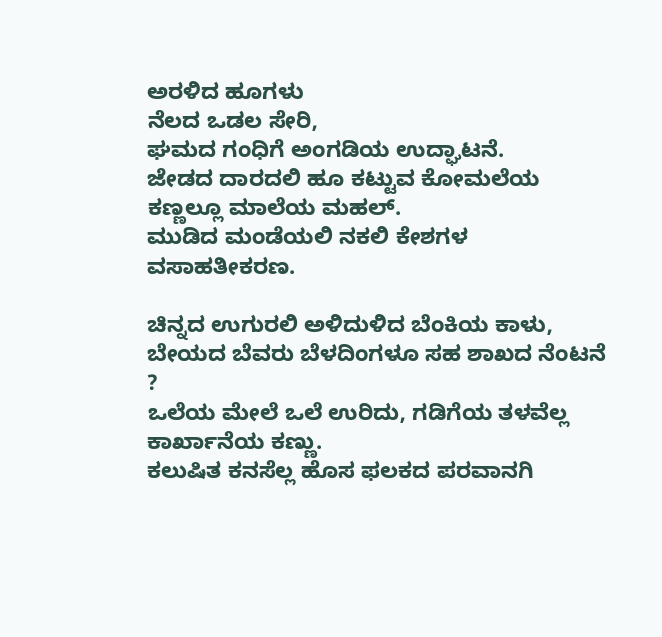ಅರಳಿದ ಹೂಗಳು
ನೆಲದ ಒಡಲ ಸೇರಿ,
ಘಮದ ಗಂಧಿಗೆ ಅಂಗಡಿಯ ಉದ್ಘಾಟನೆ.
ಜೇಡದ ದಾರದಲಿ ಹೂ ಕಟ್ಟುವ ಕೋಮಲೆಯ ಕಣ್ಣಲ್ಲೂ ಮಾಲೆಯ ಮಹಲ್.
ಮುಡಿದ ಮಂಡೆಯಲಿ ನಕಲಿ ಕೇಶಗಳ ವಸಾಹತೀಕರಣ.

ಚಿನ್ನದ ಉಗುರಲಿ ಅಳಿದುಳಿದ ಬೆಂಕಿಯ ಕಾಳು, ಬೇಯದ ಬೆವರು ಬೆಳದಿಂಗಳೂ ಸಹ ಶಾಖದ ನೆಂಟನೆ ?
ಒಲೆಯ ಮೇಲೆ ಒಲೆ ಉರಿದು, ಗಡಿಗೆಯ ತಳವೆಲ್ಲ ಕಾರ್ಖಾನೆಯ ಕಣ್ಣು.
ಕಲುಷಿತ ಕನಸೆಲ್ಲ ಹೊಸ ಫಲಕದ ಪರವಾನಗಿ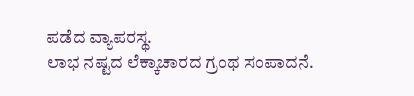ಪಡೆದ ವ್ಯಾಪರಸ್ಥ.
ಲಾಭ ನಷ್ಟದ ಲೆಕ್ಕಾಚಾರದ ಗ್ರಂಥ ಸಂಪಾದನೆ.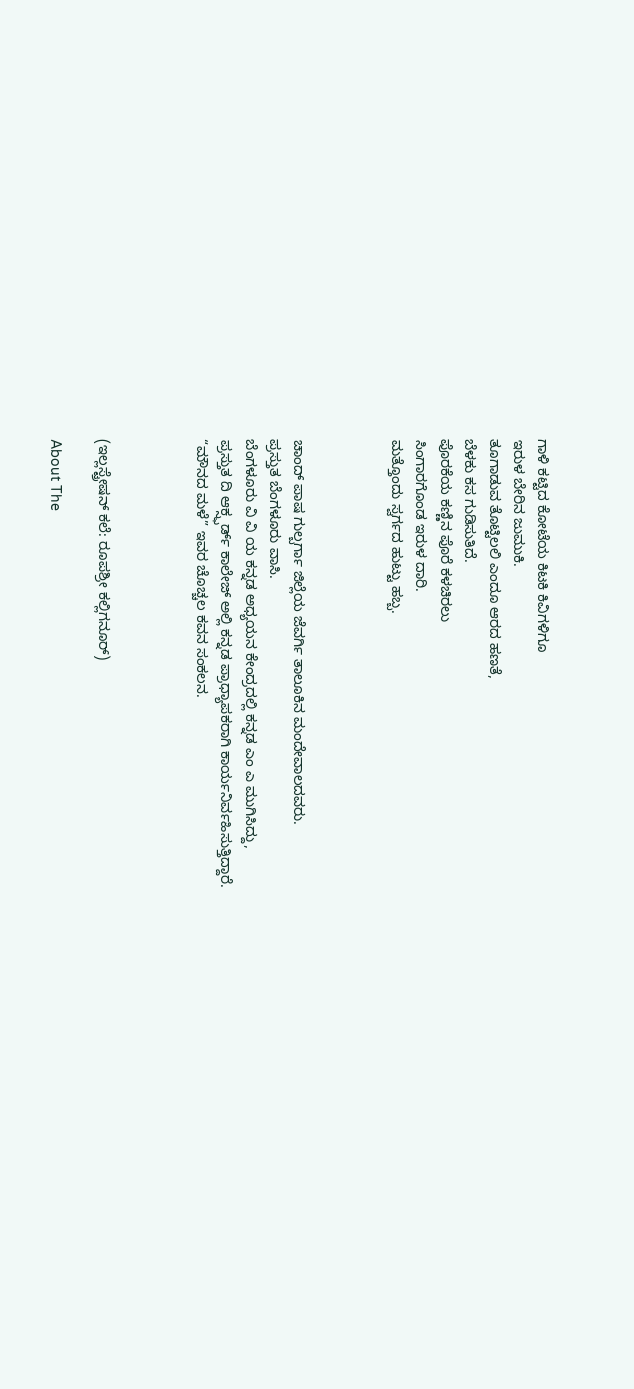ಗಾಳಿ ಕಟ್ಟಿದ ಕೋಟೆಯ ಕಿಟಕಿ ಕಿವಿಗಳಿಗೂ
ಇರುಳ ಬೇರಿನ ಜುಮುಕಿ.
ತೂಗಾಡುವ ತೊಟ್ಟಿಲಲಿ ಎಂದೂ ಆರದ ಹಣತೆ,
ಬೆಳಕು ಕಸ ಗುಡಿಸುತಿದೆ.
ಪೊರಕೆಯ ಕಣ್ಣಿನ ಪೊರೆ ಕಳಚಿರಲು
ಸಿಂಗಾರಗೊಂಡ ಇರುಳ ದಾರಿ.
ಮತ್ತೊಂದು ಸ್ವರ್ಗದ ಹುಟ್ಟು ಹಬ್ಬ.



ಚಾಂದ್ ಪಾಷ ಗುಲ್ಬರ್ಗಾ ಜಿಲ್ಲೆಯ ಜೆವರ್ಗಿ ತಾಲೂಕಿನ ಮಂದೇವಾಲದವರು.
ಪ್ರಸ್ತುತ ಬೆಂಗಳೂರು ವಾಸಿ.
ಬೆಂಗಳೂರು ವಿ ವಿ ಯ ಕನ್ನಡ ಅಧ್ಯಯನ ಕೇಂದ್ರದಲ್ಲಿ ಕನ್ನಡ ಎಂ ಎ ಮುಗಿಸಿದ್ದು,
ಪ್ರಸ್ತುತ ದಿ ಆಕ್ಸ್ಫರ್ಡ್ ಕಾಲೇಜ್ ಅಲ್ಲಿ ಕನ್ನಡ ಪ್ರಾಧ್ಯಾಪಕರಾಗಿ ಕಾರ್ಯನಿರ್ವಹಿಸುತ್ತಿದ್ದಾರೆ.
“ಮೌನದ ಮಳೆ” ಇವರ ಚೊಚ್ಚಲ ಕವನ ಸಂಕಲನ.



(ಇಲ್ಲಸ್ಟ್ರೇಷನ್ ಕಲೆ: ರೂಪಶ್ರೀ ಕಲ್ಲಿಗನೂರ್)

About The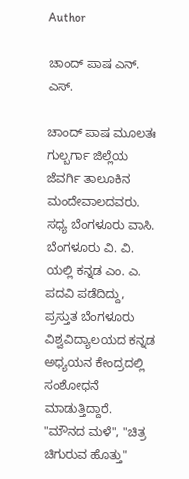Author

ಚಾಂದ್ ಪಾಷ ಎನ್. ಎಸ್.

ಚಾಂದ್ ಪಾಷ ಮೂಲತಃ ಗುಲ್ಬರ್ಗಾ ಜಿಲ್ಲೆಯ ಜೆವರ್ಗಿ ತಾಲೂಕಿನ ಮಂದೇವಾಲದವರು. ಸಧ್ಯ ಬೆಂಗಳೂರು ವಾಸಿ. ಬೆಂಗಳೂರು ವಿ. ವಿ. ಯಲ್ಲಿ ಕನ್ನಡ ಎಂ. ಎ. ಪದವಿ ಪಡೆದಿದ್ದು,  ಪ್ರಸ್ತುತ ಬೆಂಗಳೂರು ವಿಶ್ವವಿದ್ಯಾಲಯದ ಕನ್ನಡ ಅಧ್ಯಯನ ಕೇಂದ್ರದಲ್ಲಿ ಸಂಶೋಧನೆ ಮಾಡುತ್ತಿದ್ದಾರೆ. "ಮೌನದ ಮಳೆ", "ಚಿತ್ರ ಚಿಗುರುವ ಹೊತ್ತು"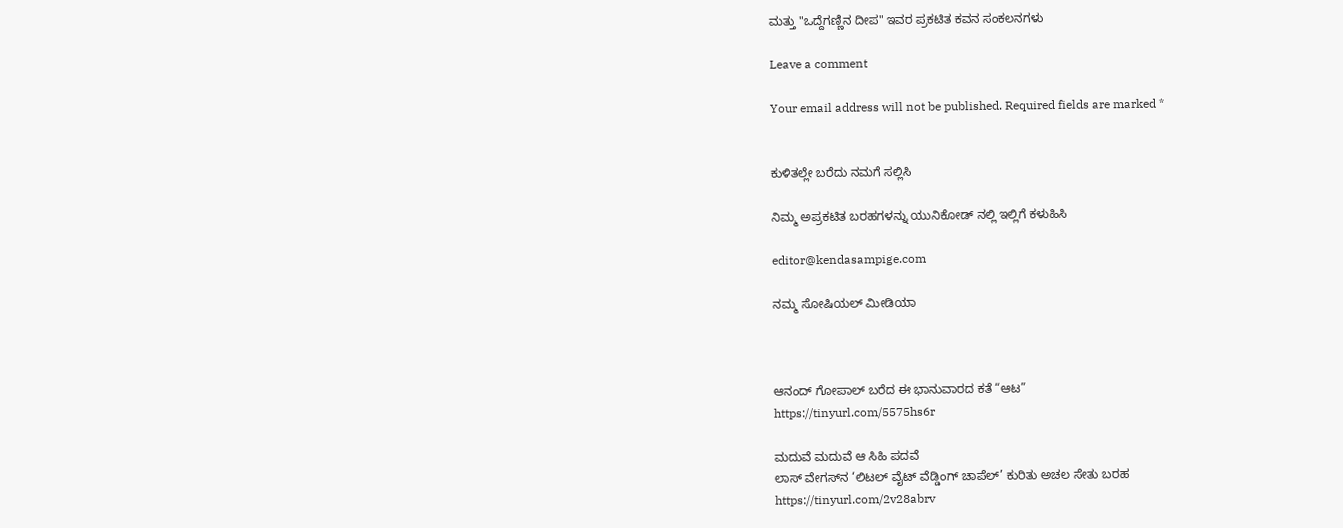ಮತ್ತು "ಒದ್ದೆಗಣ್ಣಿನ ದೀಪ" ಇವರ ಪ್ರಕಟಿತ ಕವನ ಸಂಕಲನಗಳು

Leave a comment

Your email address will not be published. Required fields are marked *


ಕುಳಿತಲ್ಲೇ ಬರೆದು ನಮಗೆ ಸಲ್ಲಿಸಿ

ನಿಮ್ಮ ಅಪ್ರಕಟಿತ ಬರಹಗಳನ್ನು ಯುನಿಕೋಡ್ ನಲ್ಲಿ ಇಲ್ಲಿಗೆ ಕಳುಹಿಸಿ

editor@kendasampige.com

ನಮ್ಮ ಸೋಷಿಯಲ್‌ ಮೀಡಿಯಾ



ಆನಂದ್‌ ಗೋಪಾಲ್‌ ಬರೆದ ಈ ಭಾನುವಾರದ ಕತೆ “ಆಟ”
https://tinyurl.com/5575hs6r

ಮದುವೆ ಮದುವೆ ಆ ಸಿಹಿ ಪದವೆ
ಲಾಸ್‌ ವೇಗಸ್‌ನ ‘ಲಿಟಲ್ ವೈಟ್ ವೆಡ್ಡಿಂಗ್ ಚಾಪೆಲ್’ ಕುರಿತು ಅಚಲ ಸೇತು ಬರಹ
https://tinyurl.com/2v28abrv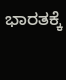ಭಾರತಕ್ಕೆ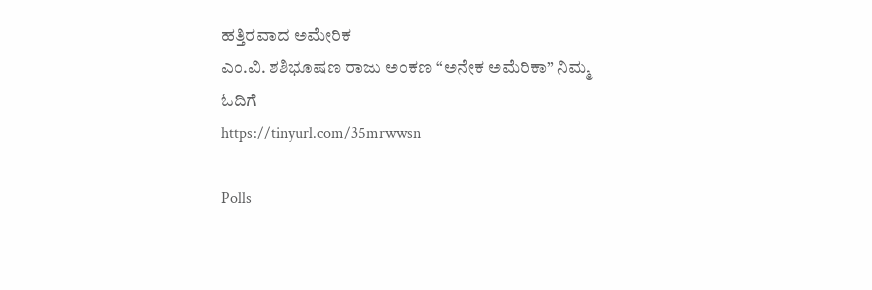ಹತ್ತಿರವಾದ ಅಮೇರಿಕ
ಎಂ.ವಿ. ಶಶಿಭೂಷಣ ರಾಜು ಅಂಕಣ “ಅನೇಕ ಅಮೆರಿಕಾ” ನಿಮ್ಮ ಓದಿಗೆ
https://tinyurl.com/35mrwwsn

Polls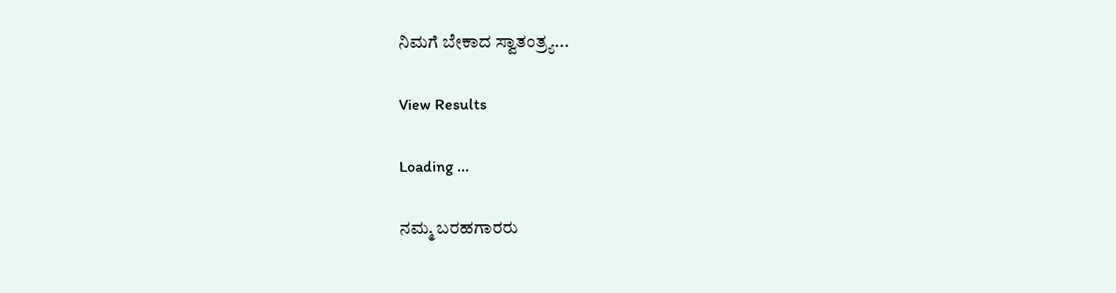ನಿಮಗೆ ಬೇಕಾದ ಸ್ವಾತಂತ್ರ್ಯ...

View Results

Loading ...

ನಮ್ಮ ಬರಹಗಾರರು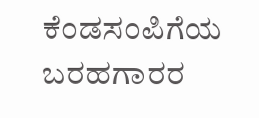ಕೆಂಡಸಂಪಿಗೆಯ ಬರಹಗಾರರ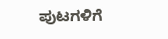ಪುಟಗಳಿಗೆ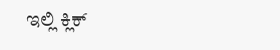ಇಲ್ಲಿ ಕ್ಲಿಕ್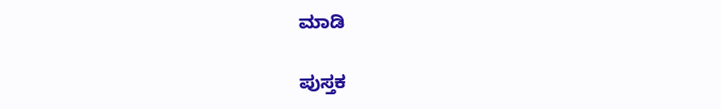ಮಾಡಿ

ಪುಸ್ತಕ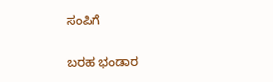ಸಂಪಿಗೆ

ಬರಹ ಭಂಡಾರ